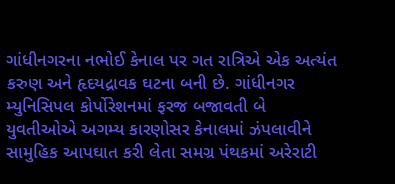ગાંધીનગરના નભોઈ કેનાલ પર ગત રાત્રિએ એક અત્યંત કરુણ અને હૃદયદ્રાવક ઘટના બની છે. ગાંધીનગર મ્યુનિસિપલ કોર્પોરેશનમાં ફરજ બજાવતી બે યુવતીઓએ અગમ્ય કારણોસર કેનાલમાં ઝંપલાવીને સામુહિક આપઘાત કરી લેતા સમગ્ર પંથકમાં અરેરાટી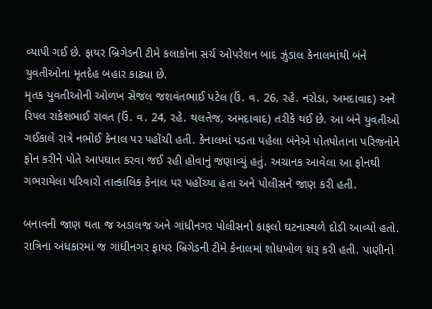વ્યાપી ગઈ છે. ફાયર બ્રિગેડની ટીમે કલાકોના સર્ચ ઓપરેશન બાદ ઝુંડાલ કેનાલમાંથી બંને યુવતીઓના મૃતદેહ બહાર કાઢ્યા છે.
મૃતક યુવતીઓની ઓળખ સેજલ જશવંતભાઈ પટેલ (ઉં. વ. 26, રહે. નરોડા, અમદાવાદ) અને રિપલ રાકેશભાઈ રાવત (ઉં. વ. 24, રહે. થલતેજ, અમદાવાદ) તરીકે થઈ છે. આ બંને યુવતીઓ ગઈકાલે રાત્રે નભોઈ કેનાલ પર પહોંચી હતી. કેનાલમાં પડતા પહેલા બંનેએ પોતપોતાના પરિજનોને ફોન કરીને પોતે આપઘાત કરવા જઈ રહી હોવાનું જણાવ્યું હતું. અચાનક આવેલા આ ફોનથી ગભરાયેલા પરિવારો તાત્કાલિક કેનાલ પર પહોંચ્યા હતા અને પોલીસને જાણ કરી હતી.

બનાવની જાણ થતા જ અડાલજ અને ગાંધીનગર પોલીસનો કાફલો ઘટનાસ્થળે દોડી આવ્યો હતો. રાત્રિના અંધકારમાં જ ગાંધીનગર ફાયર બ્રિગેડની ટીમે કેનાલમાં શોધખોળ શરૂ કરી હતી. પાણીનો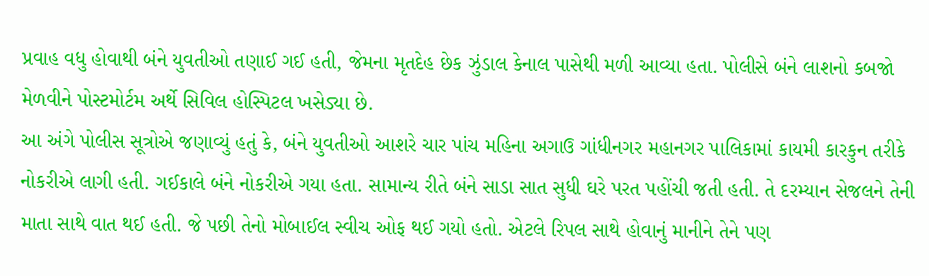પ્રવાહ વધુ હોવાથી બંને યુવતીઓ તણાઈ ગઈ હતી, જેમના મૃતદેહ છેક ઝુંડાલ કેનાલ પાસેથી મળી આવ્યા હતા. પોલીસે બંને લાશનો કબજો મેળવીને પોસ્ટમોર્ટમ અર્થે સિવિલ હોસ્પિટલ ખસેડ્યા છે.
આ અંગે પોલીસ સૂત્રોએ જણાવ્યું હતું કે, બંને યુવતીઓ આશરે ચાર પાંચ મહિના અગાઉ ગાંધીનગર મહાનગર પાલિકામાં કાયમી કારકુન તરીકે નોકરીએ લાગી હતી. ગઈકાલે બંને નોકરીએ ગયા હતા. સામાન્ય રીતે બંને સાડા સાત સુધી ઘરે પરત પહોંચી જતી હતી. તે દરમ્યાન સેજલને તેની માતા સાથે વાત થઈ હતી. જે પછી તેનો મોબાઈલ સ્વીચ ઓફ થઈ ગયો હતો. એટલે રિપલ સાથે હોવાનું માનીને તેને પણ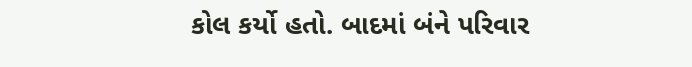કોલ કર્યો હતો. બાદમાં બંને પરિવાર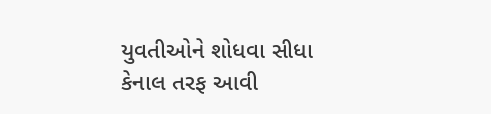યુવતીઓને શોધવા સીધા કેનાલ તરફ આવી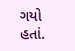ગયો હતાં.